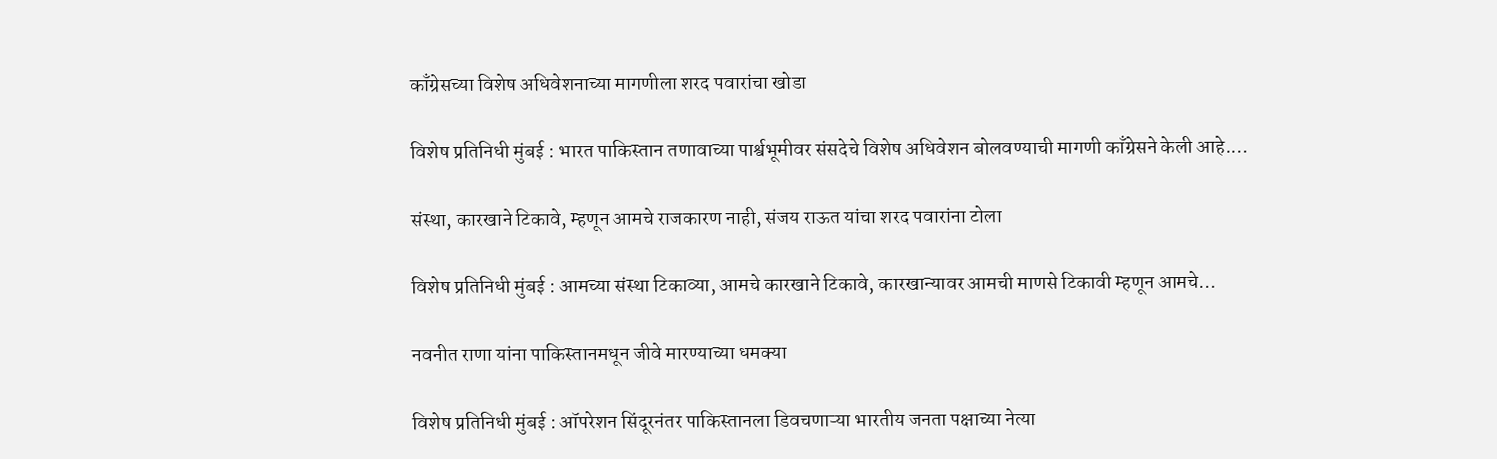काँग्रेसच्या विशेष अधिवेशनाच्या मागणीला शरद पवारांचा खोडा

विशेष प्रतिनिधी मुंबई : भारत पाकिस्तान तणावाच्या पार्श्वभूमीवर संसदेचे विशेष अधिवेशन बोलवण्याची मागणी काँग्रेसने केली आहे.…

संस्था, कारखाने टिकावे, म्हणून आमचे राजकारण नाही, संजय राऊत यांचा शरद पवारांना टोला

विशेष प्रतिनिधी मुंबई : आमच्या संस्था टिकाव्या, आमचे कारखाने टिकावे, कारखान्यावर आमची माणसे टिकावी म्हणून आमचे…

नवनीत राणा यांना पाकिस्तानमधून जीवे मारण्याच्या धमक्या

विशेष प्रतिनिधी मुंबई : ऑपरेशन सिंदूरनंतर पाकिस्तानला डिवचणाऱ्या भारतीय जनता पक्षाच्या नेत्या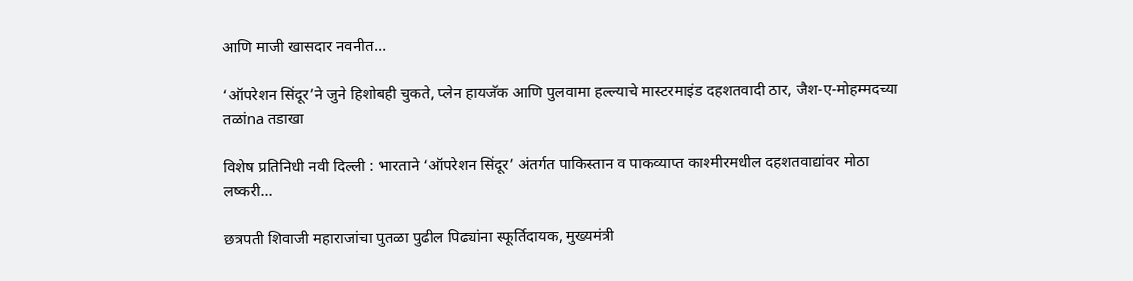आणि माजी खासदार नवनीत…

‘ऑपरेशन सिंदूर’ने जुने हिशोबही चुकते, प्लेन हायजॅक आणि पुलवामा हल्ल्याचे मास्टरमाइंड दहशतवादी ठार, जैश-ए-मोहम्मदच्या तळांna तडाखा

विशेष प्रतिनिधी नवी दिल्ली : भारताने ‘ऑपरेशन सिंदूर’ अंतर्गत पाकिस्तान व पाकव्याप्त काश्मीरमधील दहशतवाद्यांवर मोठा लष्करी…

छत्रपती शिवाजी महाराजांचा पुतळा पुढील पिढ्यांना स्फूर्तिदायक, मुख्यमंत्री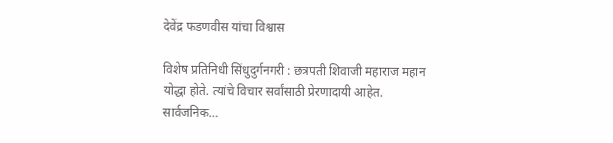देवेंद्र फडणवीस यांचा विश्वास

विशेष प्रतिनिधी सिंधुदुर्गनगरी : छत्रपती शिवाजी महाराज महान योद्धा होते. त्यांचे विचार सर्वांसाठी प्रेरणादायी आहेत. सार्वजनिक…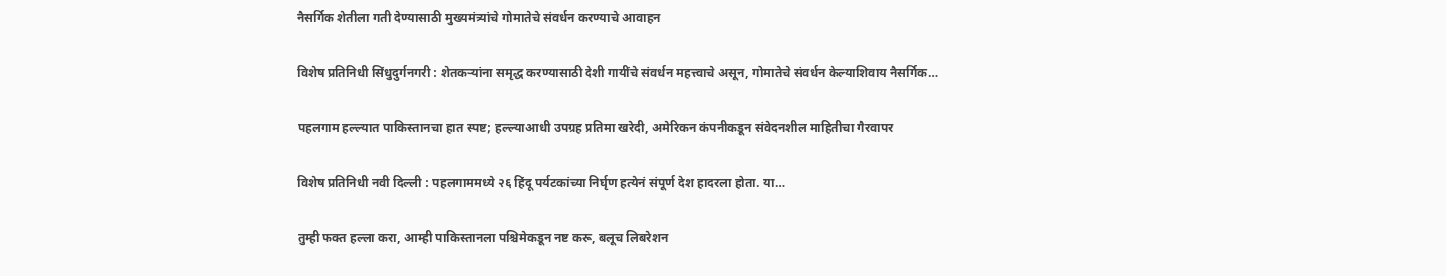नैसर्गिक शेतीला गती देण्यासाठी मुख्यमंत्र्यांचे गोमातेचे संवर्धन करण्याचे आवाहन

विशेष प्रतिनिधी सिंधुदुर्गनगरी : शेतकऱ्यांना समृद्ध करण्यासाठी देशी गायींचे संवर्धन महत्त्वाचे असून, गोमातेचे संवर्धन केल्याशिवाय नैसर्गिक…

पहलगाम हल्ल्यात पाकिस्तानचा हात स्पष्ट; हल्ल्याआधी उपग्रह प्रतिमा खरेदी, अमेरिकन कंपनीकडून संवेदनशील माहितीचा गैरवापर

विशेष प्रतिनिधी नवी दिल्ली : पहलगाममध्ये २६ हिंदू पर्यटकांच्या निर्घृण हत्येनं संपूर्ण देश हादरला होता. या…

तुम्ही फक्त हल्ला करा, आम्ही पाकिस्तानला पश्चिमेकडून नष्ट करू, बलूच लिबरेशन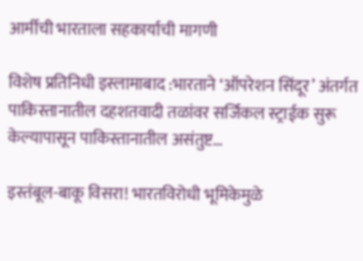आर्मीची भारताला सहकार्याची मागणी

विशेष प्रतिनिधी इस्लामाबाद :भारताने ‘ऑपरेशन सिंदूर’ अंतर्गत पाकिस्तानातील दहशतवादी तळांवर सर्जिकल स्ट्राईक सुरू केल्यापासून पाकिस्तानातील असंतुष्ट…

इस्तंबूल-बाकू विसरा! भारतविरोधी भूमिकेमुळे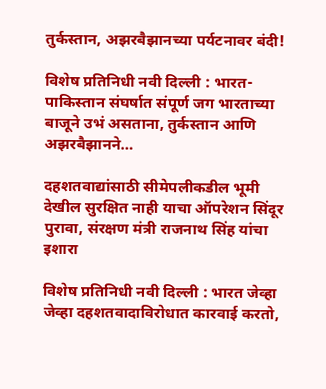तुर्कस्तान, अझरबैझानच्या पर्यटनावर बंदी!

विशेष प्रतिनिधी नवी दिल्ली : भारत-पाकिस्तान संघर्षात संपूर्ण जग भारताच्या बाजूने उभं असताना, तुर्कस्तान आणि अझरबैझानने…

दहशतवाद्यांसाठी सीमेपलीकडील भूमी देखील सुरक्षित नाही याचा ऑपरेशन सिंदूर पुरावा, संरक्षण मंत्री राजनाथ सिंह यांचा इशारा

विशेष प्रतिनिधी नवी दिल्ली : भारत जेव्हा जेव्हा दहशतवादाविरोधात कारवाई करतो,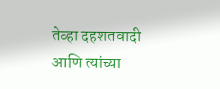तेव्हा दहशतवादी आणि त्यांच्या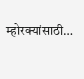म्होरक्यांसाठी…